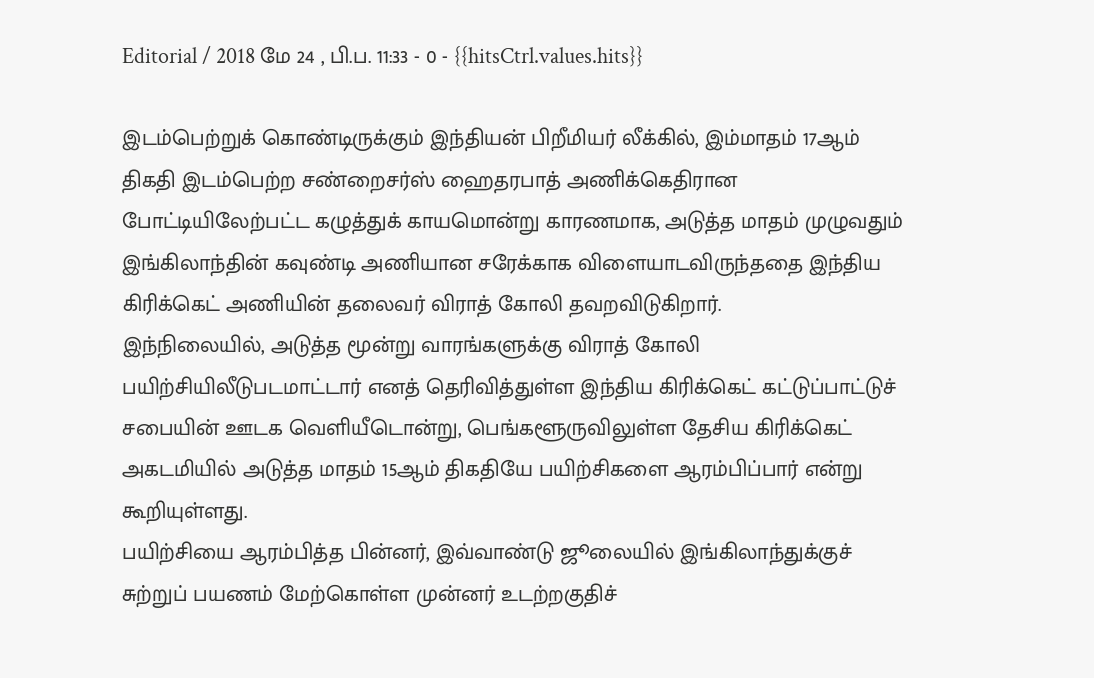Editorial / 2018 மே 24 , பி.ப. 11:33 - 0 - {{hitsCtrl.values.hits}}

இடம்பெற்றுக் கொண்டிருக்கும் இந்தியன் பிறீமியர் லீக்கில், இம்மாதம் 17ஆம் திகதி இடம்பெற்ற சண்றைசர்ஸ் ஹைதரபாத் அணிக்கெதிரான போட்டியிலேற்பட்ட கழுத்துக் காயமொன்று காரணமாக, அடுத்த மாதம் முழுவதும் இங்கிலாந்தின் கவுண்டி அணியான சரேக்காக விளையாடவிருந்ததை இந்திய கிரிக்கெட் அணியின் தலைவர் விராத் கோலி தவறவிடுகிறார்.
இந்நிலையில், அடுத்த மூன்று வாரங்களுக்கு விராத் கோலி பயிற்சியிலீடுபடமாட்டார் எனத் தெரிவித்துள்ள இந்திய கிரிக்கெட் கட்டுப்பாட்டுச் சபையின் ஊடக வெளியீடொன்று, பெங்களூருவிலுள்ள தேசிய கிரிக்கெட் அகடமியில் அடுத்த மாதம் 15ஆம் திகதியே பயிற்சிகளை ஆரம்பிப்பார் என்று கூறியுள்ளது.
பயிற்சியை ஆரம்பித்த பின்னர், இவ்வாண்டு ஜூலையில் இங்கிலாந்துக்குச் சுற்றுப் பயணம் மேற்கொள்ள முன்னர் உடற்றகுதிச்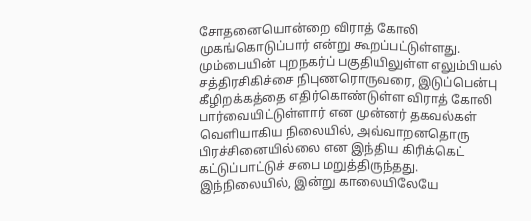சோதனையொன்றை விராத் கோலி முகங்கொடுப்பார் என்று கூறப்பட்டுள்ளது.
மும்பையின் புறநகர்ப் பகுதியிலுள்ள எலும்பியல் சத்திரசிகிச்சை நிபுணரொருவரை, இடுப்பென்பு கீழிறக்கத்தை எதிர்கொண்டுள்ள விராத் கோலி பார்வையிட்டுள்ளார் என முன்னர் தகவல்கள் வெளியாகிய நிலையில், அவ்வாறனதொரு பிரச்சினையில்லை என இந்திய கிரிக்கெட் கட்டுப்பாட்டுச் சபை மறுத்திருந்தது.
இந்நிலையில், இன்று காலையிலேயே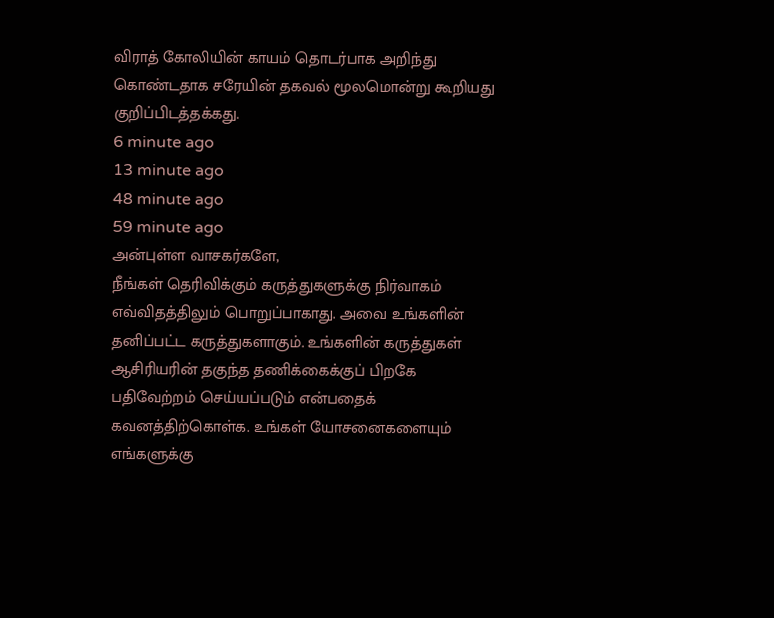விராத் கோலியின் காயம் தொடர்பாக அறிந்து கொண்டதாக சரேயின் தகவல் மூலமொன்று கூறியது குறிப்பிடத்தக்கது.
6 minute ago
13 minute ago
48 minute ago
59 minute ago
அன்புள்ள வாசகர்களே,
நீங்கள் தெரிவிக்கும் கருத்துகளுக்கு நிர்வாகம் எவ்விதத்திலும் பொறுப்பாகாது. அவை உங்களின் தனிப்பட்ட கருத்துகளாகும். உங்களின் கருத்துகள் ஆசிரியரின் தகுந்த தணிக்கைக்குப் பிறகே பதிவேற்றம் செய்யப்படும் என்பதைக் கவனத்திற்கொள்க. உங்கள் யோசனைகளையும் எங்களுக்கு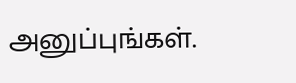அனுப்புங்கள்.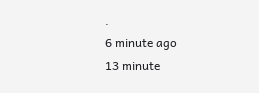.
6 minute ago
13 minute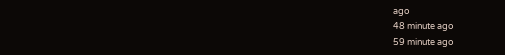ago
48 minute ago
59 minute ago